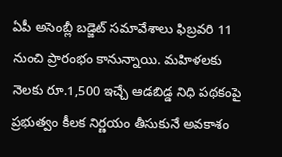ఏపీ అసెంబ్లీ బడ్జెట్ సమావేశాలు ఫిబ్రవరి 11 నుంచి ప్రారంభం కానున్నాయి. మహిళలకు నెలకు రూ.1,500 ఇచ్చే ఆడబిడ్డ నిధి పథకంపై ప్రభుత్వం కీలక నిర్ణయం తీసుకునే అవకాశం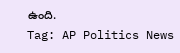ఉంది.
Tag: AP Politics News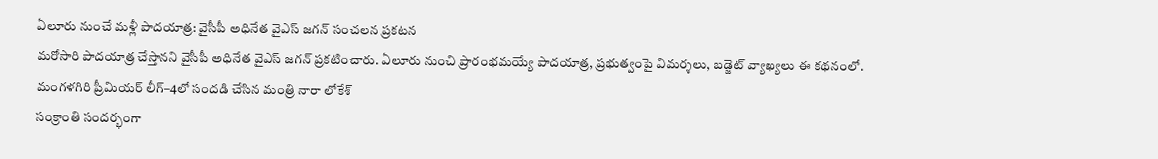ఏలూరు నుంచే మళ్లీ పాదయాత్ర: వైసీపీ అధినేత వైఎస్ జగన్ సంచలన ప్రకటన
మరోసారి పాదయాత్ర చేస్తానని వైసీపీ అధినేత వైఎస్ జగన్ ప్రకటించారు. ఏలూరు నుంచి ప్రారంభమయ్యే పాదయాత్ర, ప్రభుత్వంపై విమర్శలు, బడ్జెట్ వ్యాఖ్యలు ఈ కథనంలో.
మంగళగిరి ప్రీమియర్ లీగ్–4లో సందడి చేసిన మంత్రి నారా లోకేశ్
సంక్రాంతి సందర్భంగా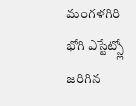మంగళగిరి భోగి ఎస్టేట్స్లో జరిగిన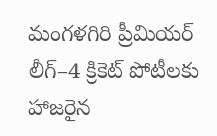మంగళగిరి ప్రీమియర్ లీగ్–4 క్రికెట్ పోటీలకు హాజరైన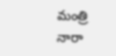మంత్రి నారా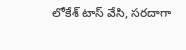లోకేశ్ టాస్ వేసి, సరదాగా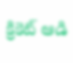క్రికెట్ ఆడి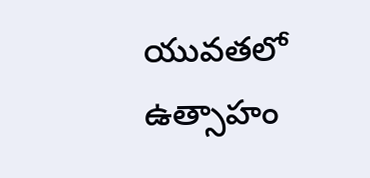యువతలో ఉత్సాహం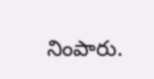నింపారు.